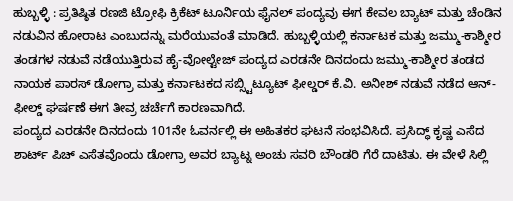ಹುಬ್ಬಳ್ಳಿ : ಪ್ರತಿಷ್ಠಿತ ರಣಜಿ ಟ್ರೋಫಿ ಕ್ರಿಕೆಟ್ ಟೂರ್ನಿಯ ಫೈನಲ್ ಪಂದ್ಯವು ಈಗ ಕೇವಲ ಬ್ಯಾಟ್ ಮತ್ತು ಚೆಂಡಿನ ನಡುವಿನ ಹೋರಾಟ ಎಂಬುದನ್ನು ಮರೆಯುವಂತೆ ಮಾಡಿದೆ. ಹುಬ್ಬಳ್ಳಿಯಲ್ಲಿ ಕರ್ನಾಟಕ ಮತ್ತು ಜಮ್ಮು-ಕಾಶ್ಮೀರ ತಂಡಗಳ ನಡುವೆ ನಡೆಯುತ್ತಿರುವ ಹೈ-ವೋಲ್ಟೇಜ್ ಪಂದ್ಯದ ಎರಡನೇ ದಿನದಂದು ಜಮ್ಮು-ಕಾಶ್ಮೀರ ತಂಡದ ನಾಯಕ ಪಾರಸ್ ಡೋಗ್ರಾ ಮತ್ತು ಕರ್ನಾಟಕದ ಸಬ್ಸ್ಟಿಟ್ಯೂಟ್ ಫೀಲ್ಡರ್ ಕೆ.ವಿ. ಅನೀಶ್ ನಡುವೆ ನಡೆದ ಆನ್-ಫೀಲ್ಡ್ ಘರ್ಷಣೆ ಈಗ ತೀವ್ರ ಚರ್ಚೆಗೆ ಕಾರಣವಾಗಿದೆ.
ಪಂದ್ಯದ ಎರಡನೇ ದಿನದಂದು 101ನೇ ಓವರ್ನಲ್ಲಿ ಈ ಅಹಿತಕರ ಘಟನೆ ಸಂಭವಿಸಿದೆ. ಪ್ರಸಿದ್ಧ್ ಕೃಷ್ಣ ಎಸೆದ ಶಾರ್ಟ್ ಪಿಚ್ ಎಸೆತವೊಂದು ಡೋಗ್ರಾ ಅವರ ಬ್ಯಾಟ್ನ ಅಂಚು ಸವರಿ ಬೌಂಡರಿ ಗೆರೆ ದಾಟಿತು. ಈ ವೇಳೆ ಸಿಲ್ಲಿ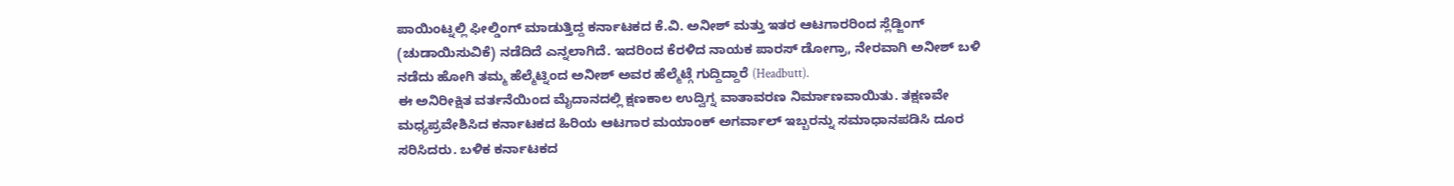ಪಾಯಿಂಟ್ನಲ್ಲಿ ಫೀಲ್ಡಿಂಗ್ ಮಾಡುತ್ತಿದ್ದ ಕರ್ನಾಟಕದ ಕೆ.ವಿ. ಅನೀಶ್ ಮತ್ತು ಇತರ ಆಟಗಾರರಿಂದ ಸ್ಲೆಡ್ಜಿಂಗ್ (ಚುಡಾಯಿಸುವಿಕೆ) ನಡೆದಿದೆ ಎನ್ನಲಾಗಿದೆ. ಇದರಿಂದ ಕೆರಳಿದ ನಾಯಕ ಪಾರಸ್ ಡೋಗ್ರಾ, ನೇರವಾಗಿ ಅನೀಶ್ ಬಳಿ ನಡೆದು ಹೋಗಿ ತಮ್ಮ ಹೆಲ್ಮೆಟ್ನಿಂದ ಅನೀಶ್ ಅವರ ಹೆಲ್ಮೆಟ್ಗೆ ಗುದ್ದಿದ್ದಾರೆ (Headbutt).
ಈ ಅನಿರೀಕ್ಷಿತ ವರ್ತನೆಯಿಂದ ಮೈದಾನದಲ್ಲಿ ಕ್ಷಣಕಾಲ ಉದ್ವಿಗ್ನ ವಾತಾವರಣ ನಿರ್ಮಾಣವಾಯಿತು. ತಕ್ಷಣವೇ ಮಧ್ಯಪ್ರವೇಶಿಸಿದ ಕರ್ನಾಟಕದ ಹಿರಿಯ ಆಟಗಾರ ಮಯಾಂಕ್ ಅಗರ್ವಾಲ್ ಇಬ್ಬರನ್ನು ಸಮಾಧಾನಪಡಿಸಿ ದೂರ ಸರಿಸಿದರು. ಬಳಿಕ ಕರ್ನಾಟಕದ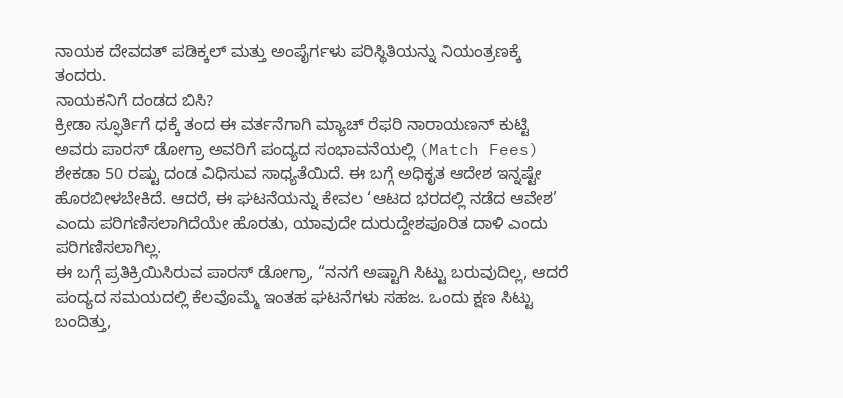ನಾಯಕ ದೇವದತ್ ಪಡಿಕ್ಕಲ್ ಮತ್ತು ಅಂಪೈರ್ಗಳು ಪರಿಸ್ಥಿತಿಯನ್ನು ನಿಯಂತ್ರಣಕ್ಕೆ ತಂದರು.
ನಾಯಕನಿಗೆ ದಂಡದ ಬಿಸಿ?
ಕ್ರೀಡಾ ಸ್ಫೂರ್ತಿಗೆ ಧಕ್ಕೆ ತಂದ ಈ ವರ್ತನೆಗಾಗಿ ಮ್ಯಾಚ್ ರೆಫರಿ ನಾರಾಯಣನ್ ಕುಟ್ಟಿ ಅವರು ಪಾರಸ್ ಡೋಗ್ರಾ ಅವರಿಗೆ ಪಂದ್ಯದ ಸಂಭಾವನೆಯಲ್ಲಿ (Match Fees) ಶೇಕಡಾ 50 ರಷ್ಟು ದಂಡ ವಿಧಿಸುವ ಸಾಧ್ಯತೆಯಿದೆ. ಈ ಬಗ್ಗೆ ಅಧಿಕೃತ ಆದೇಶ ಇನ್ನಷ್ಟೇ ಹೊರಬೀಳಬೇಕಿದೆ. ಆದರೆ, ಈ ಘಟನೆಯನ್ನು ಕೇವಲ ‘ಆಟದ ಭರದಲ್ಲಿ ನಡೆದ ಆವೇಶ’ ಎಂದು ಪರಿಗಣಿಸಲಾಗಿದೆಯೇ ಹೊರತು, ಯಾವುದೇ ದುರುದ್ದೇಶಪೂರಿತ ದಾಳಿ ಎಂದು ಪರಿಗಣಿಸಲಾಗಿಲ್ಲ.
ಈ ಬಗ್ಗೆ ಪ್ರತಿಕ್ರಿಯಿಸಿರುವ ಪಾರಸ್ ಡೋಗ್ರಾ, “ನನಗೆ ಅಷ್ಟಾಗಿ ಸಿಟ್ಟು ಬರುವುದಿಲ್ಲ, ಆದರೆ ಪಂದ್ಯದ ಸಮಯದಲ್ಲಿ ಕೆಲವೊಮ್ಮೆ ಇಂತಹ ಘಟನೆಗಳು ಸಹಜ. ಒಂದು ಕ್ಷಣ ಸಿಟ್ಟು ಬಂದಿತ್ತು,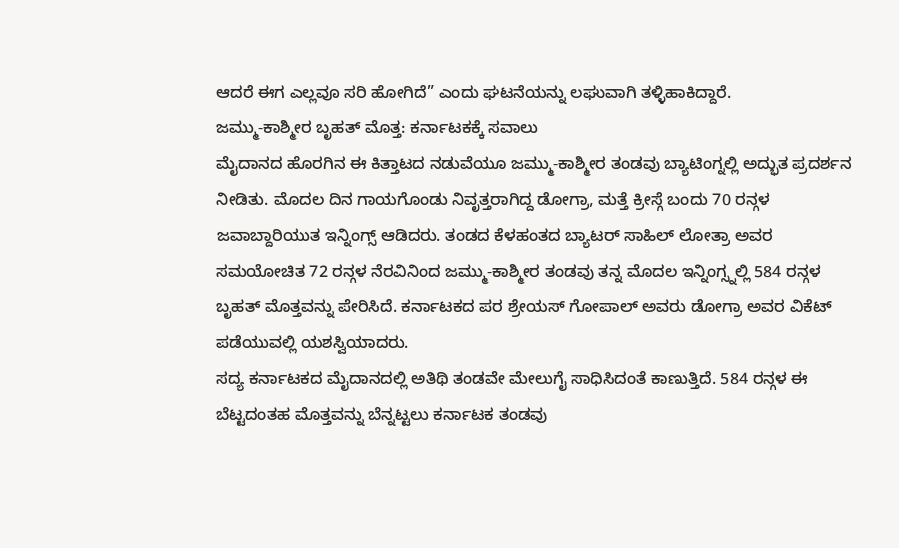ಆದರೆ ಈಗ ಎಲ್ಲವೂ ಸರಿ ಹೋಗಿದೆ” ಎಂದು ಘಟನೆಯನ್ನು ಲಘುವಾಗಿ ತಳ್ಳಿಹಾಕಿದ್ದಾರೆ.
ಜಮ್ಮು-ಕಾಶ್ಮೀರ ಬೃಹತ್ ಮೊತ್ತ: ಕರ್ನಾಟಕಕ್ಕೆ ಸವಾಲು
ಮೈದಾನದ ಹೊರಗಿನ ಈ ಕಿತ್ತಾಟದ ನಡುವೆಯೂ ಜಮ್ಮು-ಕಾಶ್ಮೀರ ತಂಡವು ಬ್ಯಾಟಿಂಗ್ನಲ್ಲಿ ಅದ್ಭುತ ಪ್ರದರ್ಶನ ನೀಡಿತು. ಮೊದಲ ದಿನ ಗಾಯಗೊಂಡು ನಿವೃತ್ತರಾಗಿದ್ದ ಡೋಗ್ರಾ, ಮತ್ತೆ ಕ್ರೀಸ್ಗೆ ಬಂದು 70 ರನ್ಗಳ ಜವಾಬ್ದಾರಿಯುತ ಇನ್ನಿಂಗ್ಸ್ ಆಡಿದರು. ತಂಡದ ಕೆಳಹಂತದ ಬ್ಯಾಟರ್ ಸಾಹಿಲ್ ಲೋತ್ರಾ ಅವರ ಸಮಯೋಚಿತ 72 ರನ್ಗಳ ನೆರವಿನಿಂದ ಜಮ್ಮು-ಕಾಶ್ಮೀರ ತಂಡವು ತನ್ನ ಮೊದಲ ಇನ್ನಿಂಗ್ಸ್ನಲ್ಲಿ 584 ರನ್ಗಳ ಬೃಹತ್ ಮೊತ್ತವನ್ನು ಪೇರಿಸಿದೆ. ಕರ್ನಾಟಕದ ಪರ ಶ್ರೇಯಸ್ ಗೋಪಾಲ್ ಅವರು ಡೋಗ್ರಾ ಅವರ ವಿಕೆಟ್ ಪಡೆಯುವಲ್ಲಿ ಯಶಸ್ವಿಯಾದರು.
ಸದ್ಯ ಕರ್ನಾಟಕದ ಮೈದಾನದಲ್ಲಿ ಅತಿಥಿ ತಂಡವೇ ಮೇಲುಗೈ ಸಾಧಿಸಿದಂತೆ ಕಾಣುತ್ತಿದೆ. 584 ರನ್ಗಳ ಈ ಬೆಟ್ಟದಂತಹ ಮೊತ್ತವನ್ನು ಬೆನ್ನಟ್ಟಲು ಕರ್ನಾಟಕ ತಂಡವು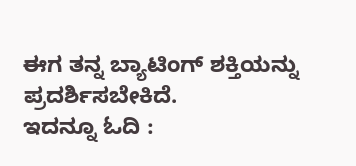ಈಗ ತನ್ನ ಬ್ಯಾಟಿಂಗ್ ಶಕ್ತಿಯನ್ನು ಪ್ರದರ್ಶಿಸಬೇಕಿದೆ.
ಇದನ್ನೂ ಓದಿ :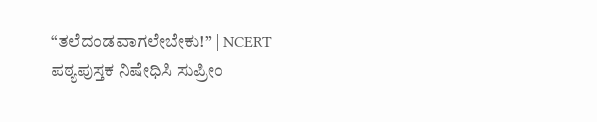“ತಲೆದಂಡವಾಗಲೇಬೇಕು!” | NCERT ಪಠ್ಯಪುಸ್ತಕ ನಿಷೇಧಿಸಿ ಸುಪ್ರೀಂ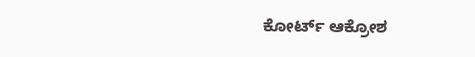ಕೋರ್ಟ್ ಆಕ್ರೋಶ